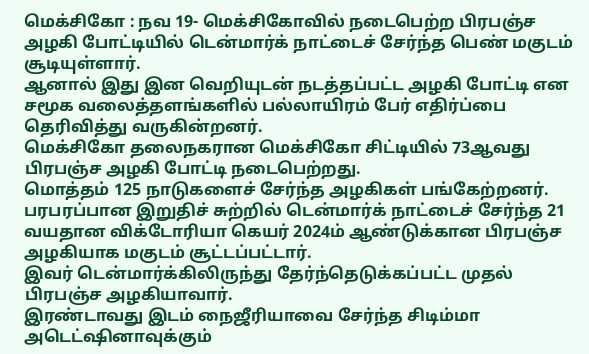மெக்சிகோ : நவ 19- மெக்சிகோவில் நடைபெற்ற பிரபஞ்ச அழகி போட்டியில் டென்மார்க் நாட்டைச் சேர்ந்த பெண் மகுடம் சூடியுள்ளார்.
ஆனால் இது இன வெறியுடன் நடத்தப்பட்ட அழகி போட்டி என சமூக வலைத்தளங்களில் பல்லாயிரம் பேர் எதிர்ப்பை தெரிவித்து வருகின்றனர்.
மெக்சிகோ தலைநகரான மெக்சிகோ சிட்டியில் 73ஆவது பிரபஞ்ச அழகி போட்டி நடைபெற்றது.
மொத்தம் 125 நாடுகளைச் சேர்ந்த அழகிகள் பங்கேற்றனர்.
பரபரப்பான இறுதிச் சுற்றில் டென்மார்க் நாட்டைச் சேர்ந்த 21 வயதான விக்டோரியா கெயர் 2024ம் ஆண்டுக்கான பிரபஞ்ச அழகியாக மகுடம் சூட்டப்பட்டார்.
இவர் டென்மார்க்கிலிருந்து தேர்ந்தெடுக்கப்பட்ட முதல் பிரபஞ்ச அழகியாவார்.
இரண்டாவது இடம் நைஜீரியாவை சேர்ந்த சிடிம்மா அடெட்ஷினாவுக்கும்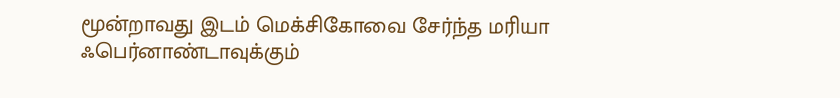மூன்றாவது இடம் மெக்சிகோவை சேர்ந்த மரியா ஃபெர்னாண்டாவுக்கும்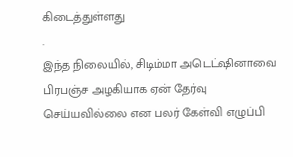கிடைத்துள்ளது
.
இந்த நிலையில், சிடிம்மா அடெட்ஷினாவை பிரபஞ்ச அழகியாக ஏன் தேர்வு செய்யவில்லை என பலர் கேள்வி எழுப்பி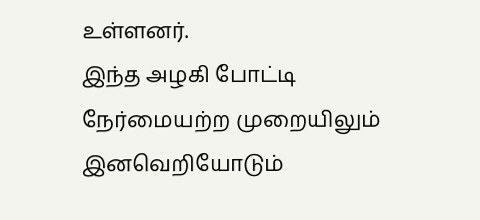உள்ளனர்.
இந்த அழகி போட்டி நேர்மையற்ற முறையிலும் இனவெறியோடும்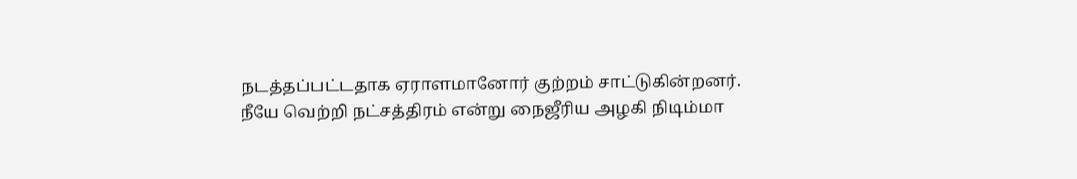நடத்தப்பட்டதாக ஏராளமானோர் குற்றம் சாட்டுகின்றனர்.
நீயே வெற்றி நட்சத்திரம் என்று நைஜீரிய அழகி நிடிம்மா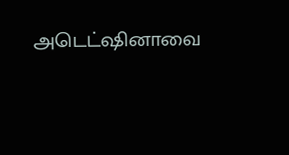அடெட்ஷினாவை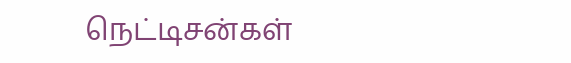நெட்டிசன்கள்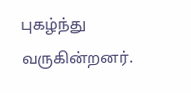புகழ்ந்து வருகின்றனர்.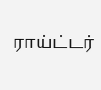ராய்ட்டர்